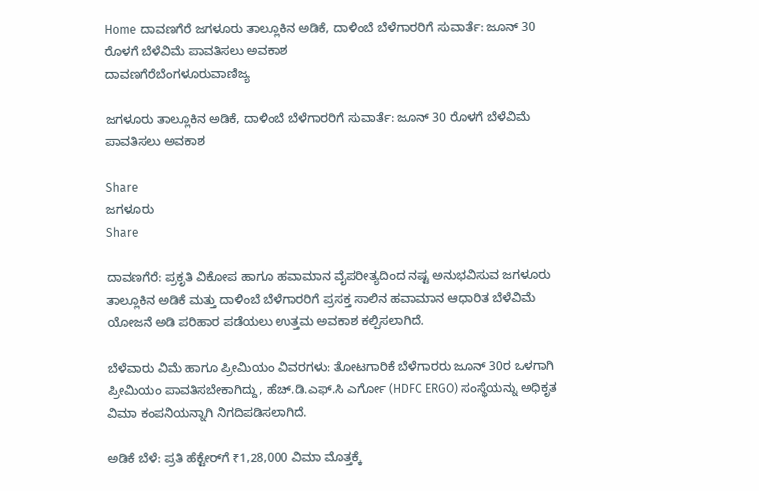Home ದಾವಣಗೆರೆ ಜಗಳೂರು ತಾಲ್ಲೂಕಿನ ಅಡಿಕೆ, ದಾಳಿಂಬೆ ಬೆಳೆಗಾರರಿಗೆ ಸುವಾರ್ತೆ: ಜೂನ್ 30 ರೊಳಗೆ ಬೆಳೆವಿಮೆ ಪಾವತಿಸಲು ಅವಕಾಶ
ದಾವಣಗೆರೆಬೆಂಗಳೂರುವಾಣಿಜ್ಯ

ಜಗಳೂರು ತಾಲ್ಲೂಕಿನ ಅಡಿಕೆ, ದಾಳಿಂಬೆ ಬೆಳೆಗಾರರಿಗೆ ಸುವಾರ್ತೆ: ಜೂನ್ 30 ರೊಳಗೆ ಬೆಳೆವಿಮೆ ಪಾವತಿಸಲು ಅವಕಾಶ

Share
ಜಗಳೂರು
Share

ದಾವಣಗೆರೆ: ಪ್ರಕೃತಿ ವಿಕೋಪ ಹಾಗೂ ಹವಾಮಾನ ವೈಪರೀತ್ಯದಿಂದ ನಷ್ಟ ಅನುಭವಿಸುವ ಜಗಳೂರು ತಾಲ್ಲೂಕಿನ ಅಡಿಕೆ ಮತ್ತು ದಾಳಿಂಬೆ ಬೆಳೆಗಾರರಿಗೆ ಪ್ರಸಕ್ತ ಸಾಲಿನ ಹವಾಮಾನ ಆಧಾರಿತ ಬೆಳೆವಿಮೆ ಯೋಜನೆ ಅಡಿ ಪರಿಹಾರ ಪಡೆಯಲು ಉತ್ತಮ ಅವಕಾಶ ಕಲ್ಪಿಸಲಾಗಿದೆ.

ಬೆಳೆವಾರು ವಿಮೆ ಹಾಗೂ ಪ್ರೀಮಿಯಂ ವಿವರಗಳು: ತೋಟಗಾರಿಕೆ ಬೆಳೆಗಾರರು ಜೂನ್ 30ರ ಒಳಗಾಗಿ ಪ್ರೀಮಿಯಂ ಪಾವತಿಸಬೇಕಾಗಿದ್ದು, ಹೆಚ್.ಡಿ.ಎಫ್.ಸಿ ಎರ್ಗೋ (HDFC ERGO) ಸಂಸ್ಥೆಯನ್ನು ಅಧಿಕೃತ ವಿಮಾ ಕಂಪನಿಯನ್ನಾಗಿ ನಿಗದಿಪಡಿಸಲಾಗಿದೆ.

ಅಡಿಕೆ ಬೆಳೆ: ಪ್ರತಿ ಹೆಕ್ಟೇರ್‌ಗೆ ₹1,28,000 ವಿಮಾ ಮೊತ್ತಕ್ಕೆ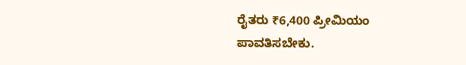ರೈತರು ₹6,400 ಪ್ರೀಮಿಯಂ ಪಾವತಿಸಬೇಕು.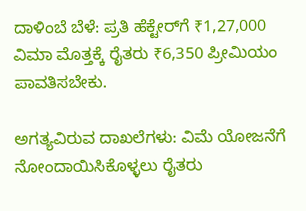ದಾಳಿಂಬೆ ಬೆಳೆ: ಪ್ರತಿ ಹೆಕ್ಟೇರ್‌ಗೆ ₹1,27,000 ವಿಮಾ ಮೊತ್ತಕ್ಕೆ ರೈತರು ₹6,350 ಪ್ರೀಮಿಯಂ ಪಾವತಿಸಬೇಕು.

ಅಗತ್ಯವಿರುವ ದಾಖಲೆಗಳು: ವಿಮೆ ಯೋಜನೆಗೆ ನೋಂದಾಯಿಸಿಕೊಳ್ಳಲು ರೈತರು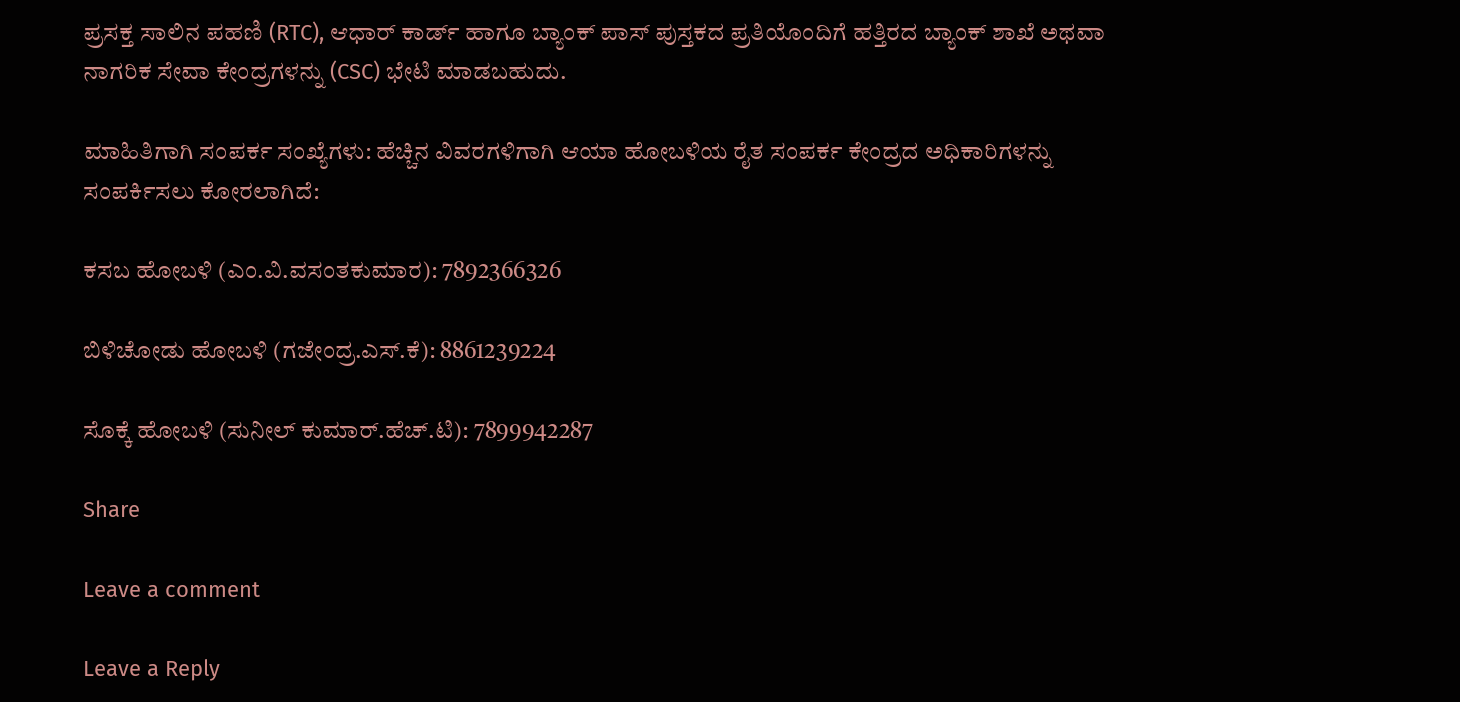ಪ್ರಸಕ್ತ ಸಾಲಿನ ಪಹಣಿ (RTC), ಆಧಾರ್ ಕಾರ್ಡ್ ಹಾಗೂ ಬ್ಯಾಂಕ್ ಪಾಸ್ ಪುಸ್ತಕದ ಪ್ರತಿಯೊಂದಿಗೆ ಹತ್ತಿರದ ಬ್ಯಾಂಕ್ ಶಾಖೆ ಅಥವಾ ನಾಗರಿಕ ಸೇವಾ ಕೇಂದ್ರಗಳನ್ನು (CSC) ಭೇಟಿ ಮಾಡಬಹುದು.

ಮಾಹಿತಿಗಾಗಿ ಸಂಪರ್ಕ ಸಂಖ್ಯೆಗಳು: ಹೆಚ್ಚಿನ ವಿವರಗಳಿಗಾಗಿ ಆಯಾ ಹೋಬಳಿಯ ರೈತ ಸಂಪರ್ಕ ಕೇಂದ್ರದ ಅಧಿಕಾರಿಗಳನ್ನು ಸಂಪರ್ಕಿಸಲು ಕೋರಲಾಗಿದೆ:

ಕಸಬ ಹೋಬಳಿ (ಎಂ.ವಿ.ವಸಂತಕುಮಾರ): 7892366326

ಬಿಳಿಚೋಡು ಹೋಬಳಿ (ಗಜೇಂದ್ರ.ಎಸ್.ಕೆ): 8861239224

ಸೊಕ್ಕೆ ಹೋಬಳಿ (ಸುನೀಲ್ ಕುಮಾರ್.ಹೆಚ್.ಟಿ): 7899942287

Share

Leave a comment

Leave a Reply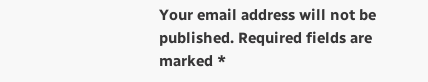Your email address will not be published. Required fields are marked *